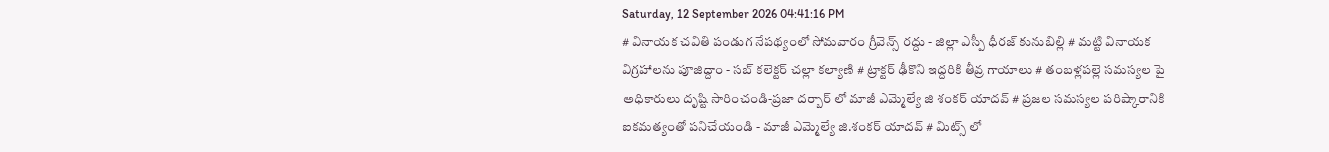Saturday, 12 September 2026 04:41:16 PM
# వినాయక చవితి పండుగ నేపథ్యంలో సోమవారం గ్రీవెన్స్ రద్దు - జిల్లా ఎస్పీ ధీరజ్ కునుబిల్లి # మట్టి వినాయక విగ్రహాలను పూజిద్దాం - సబ్ కలెక్టర్ చల్లా కల్యాణి # ట్రాక్టర్ ఢీకొని ఇద్దరికి తీవ్ర గాయాలు # తంబళ్లపల్లె సమస్యల పై అధికారులు దృష్టి సారించండి-ప్రజా దర్బార్ లో మాజీ ఎమ్మెల్యే జి శంకర్ యాదవ్ # ప్రజల సమస్యల పరిష్కారానికి ఐకమత్యంతో పనిచేయండి - మాజీ ఎమ్మెల్యే జి.శంకర్ యాదవ్ # మిట్స్ లో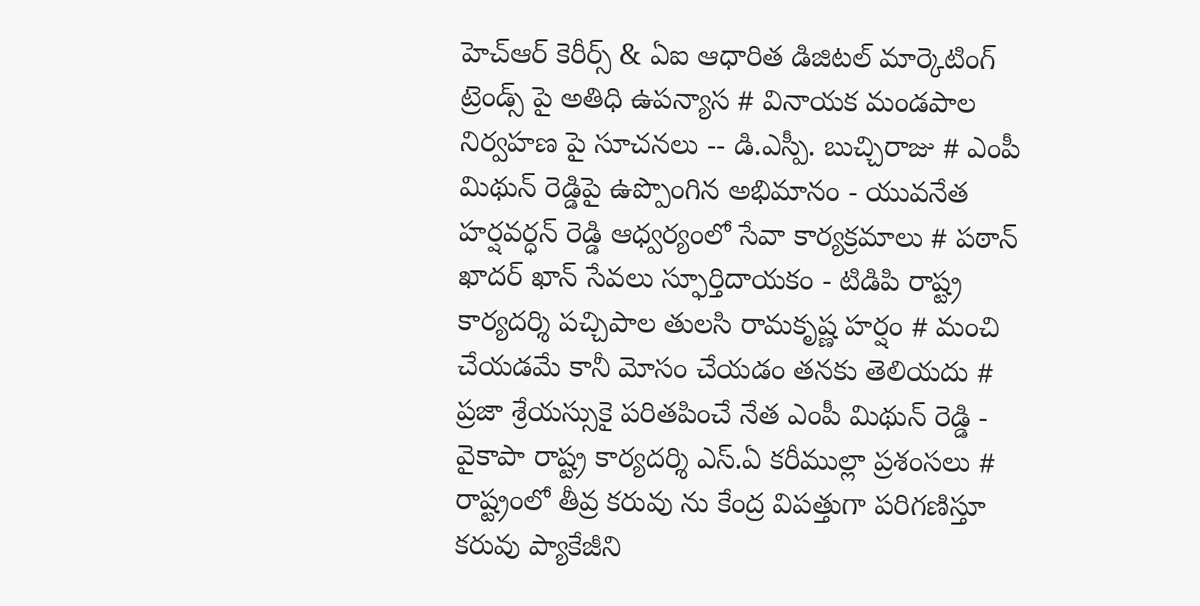హెచ్‌ఆర్ కెరీర్స్ & ఏఐ ఆధారిత డిజిటల్ మార్కెటింగ్ ట్రెండ్స్ పై అతిధి ఉపన్యాస # వినాయక మండపాల నిర్వహణ పై సూచనలు -- డి.ఎస్పీ. బుచ్చిరాజు # ఎంపీ మిథున్ రెడ్డిపై ఉప్పొంగిన అభిమానం - యువనేత హర్షవర్ధన్ రెడ్డి ఆధ్వర్యంలో సేవా కార్యక్రమాలు # పఠాన్ ఖాదర్ ఖాన్ సేవలు స్ఫూర్తిదాయకం - టిడిపి రాష్ట్ర కార్యదర్శి పచ్చిపాల తులసి రామకృష్ణ హర్షం # మంచి చేయడమే కానీ మోసం చేయడం తనకు తెలియదు # ప్రజా శ్రేయస్సుకై పరితపించే నేత ఎంపీ మిథున్ రెడ్డి - వైకాపా రాష్ట్ర కార్యదర్శి ఎస్.ఏ కరీముల్లా ప్రశంసలు # రాష్ట్రంలో తీవ్ర కరువు ను కేంద్ర విపత్తుగా పరిగణిస్తూ కరువు ప్యాకేజీని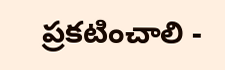ప్రకటించాలి -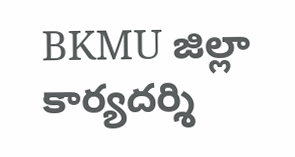BKMU జిల్లా కార్యదర్శి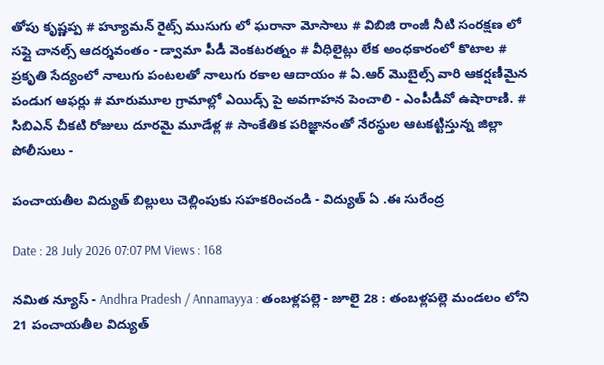తోపు కృష్ణప్ప # హ్యూమన్ రైట్స్ ముసుగు లో ఘరానా మోసాలు # విబిజి రాంజీ నీటి సంరక్షణ లో సప్లై చానల్స్ ఆదర్శవంతం - డ్వామా పీడీ వెంకటరత్నం # వీధిలైట్లు లేక అంధకారంలో కొటాల # ప్రకృతి సేద్యంలో నాలుగు పంటలతో నాలుగు రకాల ఆదాయం # ఏ.ఆర్ మొబైల్స్ వారి ఆకర్షణీమైన పండుగ ఆఫర్లు # మారుమూల గ్రామాల్లో ఎయిడ్స్ పై అవగాహన పెంచాలి - ఎంపీడీవో ఉషారాణి. # సిబిఎన్ చీకటి రోజులు దూరమై మూడేళ్ల # సాంకేతిక పరిజ్ఞానంతో నేరస్థుల ఆటకట్టిస్తున్న జిల్లా పోలీసులు -

పంచాయతీల విద్యుత్ బిల్లులు చెల్లింపుకు సహకరించండి - విద్యుత్ ఏ .ఈ సురేంద్ర

Date : 28 July 2026 07:07 PM Views : 168

నమిత న్యూస్ - Andhra Pradesh / Annamayya : తంబళ్లపల్లె - జూలై 28 : తంబళ్లపల్లె మండలం లోని 21 పంచాయతీల విద్యుత్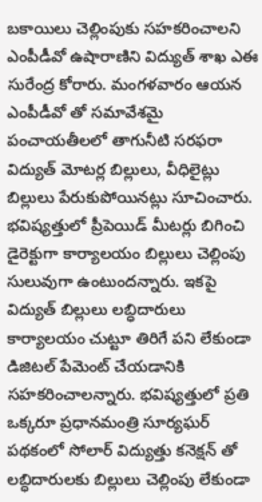బకాయిలు చెల్లింపుకు సహకరించాలని ఎంపీడీవో ఉషారాణిని విద్యుత్ శాఖ ఎఈ సురేంద్ర కోరారు. మంగళవారం ఆయన ఎంపీడీవో తో సమావేశమై పంచాయతీలలో తాగునీటి సరఫరా విద్యుత్ మోటర్ల బిల్లులు, వీధిలైట్లు బిల్లులు పేరుకుపోయినట్లు సూచించారు. భవిష్యత్తులో ప్రీపెయిడ్ మీటర్లు బిగించి డైరెక్టుగా కార్యాలయం బిల్లులు చెల్లింపు సులువుగా ఉంటుందన్నారు. ఇకపై విద్యుత్ బిల్లులు లబ్ధిదారులు కార్యాలయం చుట్టూ తిరిగే పని లేకుండా డిజిటల్ పేమెంట్ చేయడానికి సహకరించాలన్నారు. భవిష్యత్తులో ప్రతి ఒక్కరూ ప్రధానమంత్రి సూర్యఘర్ పథకంలో సోలార్ విద్యుత్తు కనెక్షన్ తో లబ్ధిదారులకు బిల్లులు చెల్లింపు లేకుండా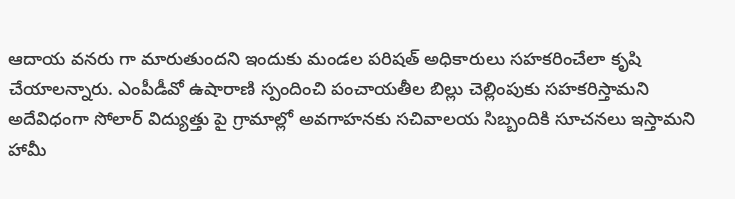ఆదాయ వనరు గా మారుతుందని ఇందుకు మండల పరిషత్ అధికారులు సహకరించేలా కృషి చేయాలన్నారు. ఎంపీడీవో ఉషారాణి స్పందించి పంచాయతీల బిల్లు చెల్లింపుకు సహకరిస్తామని అదేవిధంగా సోలార్ విద్యుత్తు పై గ్రామాల్లో అవగాహనకు సచివాలయ సిబ్బందికి సూచనలు ఇస్తామని హామీ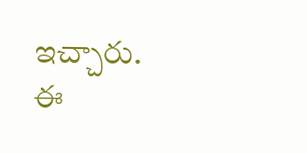ఇచ్చారు. ఈ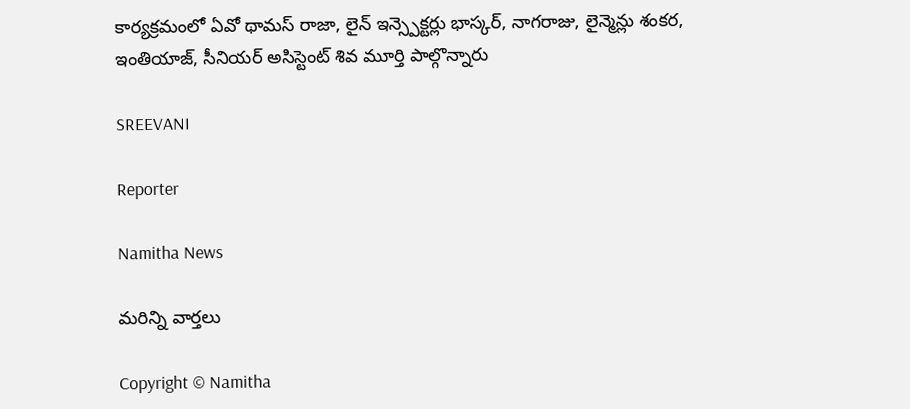కార్యక్రమంలో ఏవో థామస్ రాజా, లైన్ ఇన్స్పెక్టర్లు భాస్కర్, నాగరాజు, లైన్మెన్లు శంకర, ఇంతియాజ్, సీనియర్ అసిస్టెంట్ శివ మూర్తి పాల్గొన్నారు

SREEVANI

Reporter

Namitha News

మరిన్ని వార్తలు

Copyright © Namitha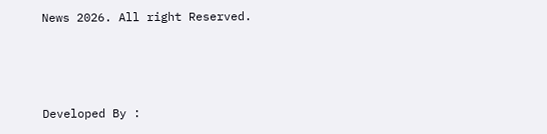News 2026. All right Reserved.



Developed By :